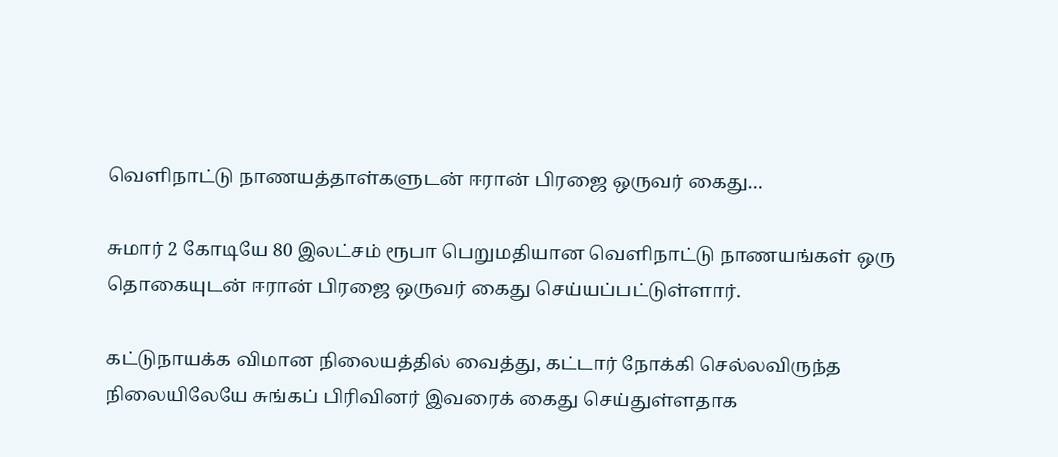வெளிநாட்டு நாணயத்தாள்களுடன் ஈரான் பிரஜை ஒருவர் கைது…

சுமார் 2 கோடியே 80 இலட்சம் ரூபா பெறுமதியான வௌிநாட்டு நாணயங்கள் ஒரு தொகையுடன் ஈரான் பிரஜை ஒருவர் கைது செய்யப்பட்டுள்ளார்.

கட்டுநாயக்க விமான நிலையத்தில் வைத்து, கட்டார் நோக்கி செல்லவிருந்த நிலையிலேயே சுங்கப் பிரிவினர் இவரைக் கைது செய்துள்ளதாக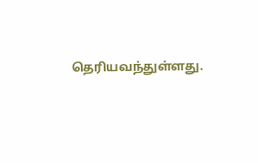தெரியவந்துள்ளது.